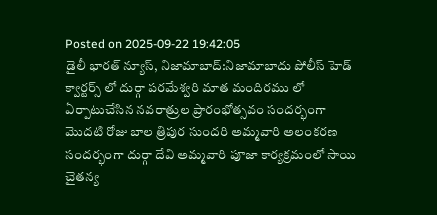Posted on 2025-09-22 19:42:05
డైలీ భారత్ న్యూస్, నిజామాబాద్:నిజామాబాదు పోలీస్ హెడ్ క్వార్టర్స్ లో దుర్గా పరమేశ్వరి మాత మందిరము లో ఏర్పాటుచేసిన నవరాత్రుల ప్రారంభోత్సవం సందర్భంగా మొదటి రోజు బాల త్రిపుర సుందరి అమ్మవారి అలంకరణ సందర్భంగా దుర్గా దేవి అమ్మవారి పూజా కార్యక్రమంలో సాయి చైతన్య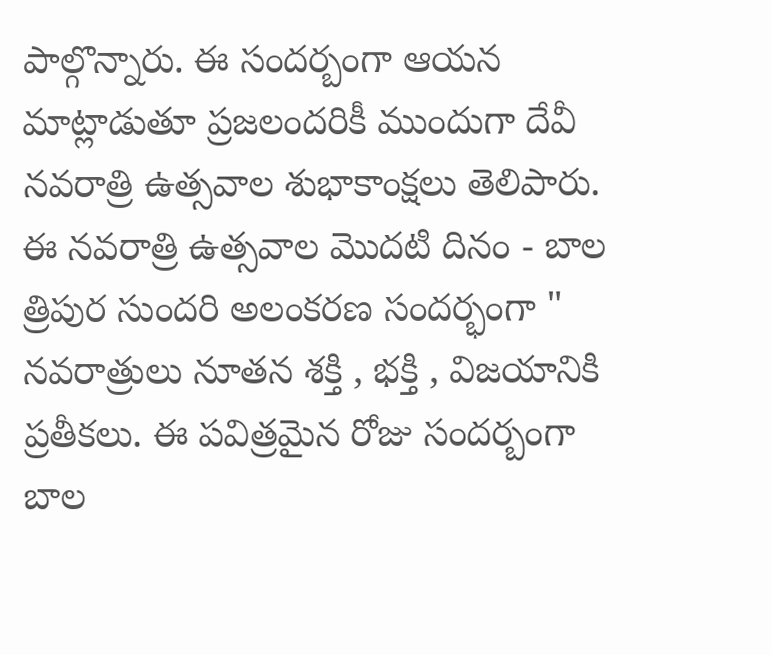పాల్గొన్నారు. ఈ సందర్బంగా ఆయన మాట్లాడుతూ ప్రజలందరికీ ముందుగా దేవీ నవరాత్రి ఉత్సవాల శుభాకాంక్షలు తెలిపారు. ఈ నవరాత్రి ఉత్సవాల మొదటి దినం - బాల త్రిపుర సుందరి అలంకరణ సందర్భంగా " నవరాత్రులు నూతన శక్తి , భక్తి , విజయానికి ప్రతీకలు. ఈ పవిత్రమైన రోజు సందర్బంగా బాల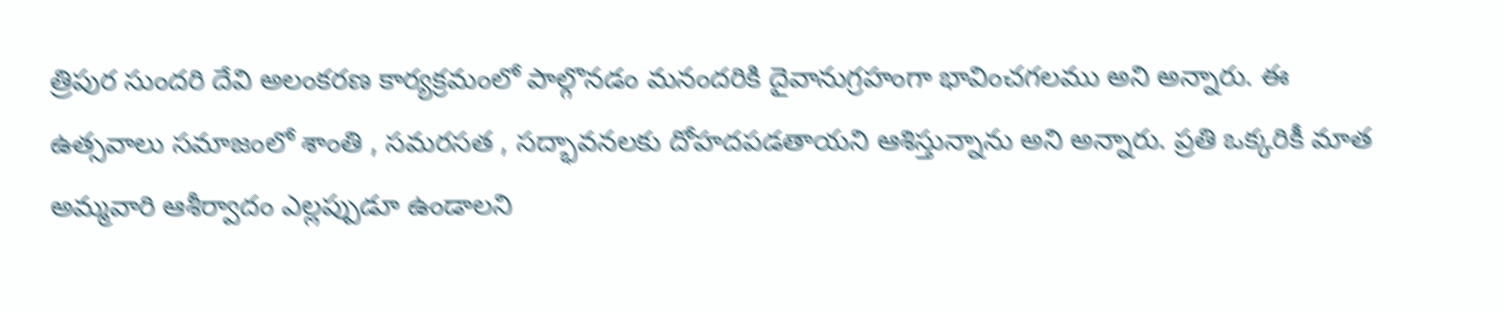త్రిపుర సుందరి దేవి అలంకరణ కార్యక్రమంలో పాల్గొనడం మనందరికి దైవానుగ్రహంగా భావించగలము అని అన్నారు. ఈ ఉత్సవాలు సమాజంలో శాంతి , సమరసత , సద్భావనలకు దోహదపడతాయని ఆశిస్తున్నాను అని అన్నారు. ప్రతి ఒక్కరికీ మాత అమ్మవారి ఆశీర్వాదం ఎల్లప్పుడూ ఉండాలని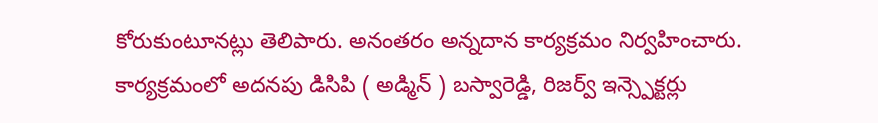కోరుకుంటూనట్లు తెలిపారు. అనంతరం అన్నదాన కార్యక్రమం నిర్వహించారు.
కార్యక్రమంలో అదనపు డిసిపి ( అడ్మిన్ ) బస్వారెడ్డి, రిజర్వ్ ఇన్స్పెక్టర్లు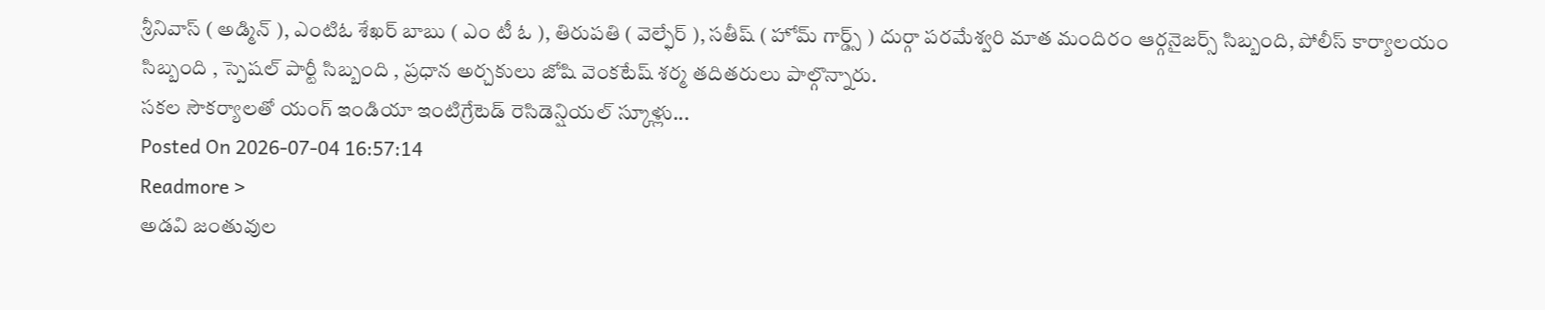శ్రీనివాస్ ( అడ్మిన్ ), ఎంటిఓ శేఖర్ బాబు ( ఎం టీ ఓ ), తిరుపతి ( వెల్ఫేర్ ), సతీష్ ( హోమ్ గార్డ్స్ ) దుర్గా పరమేశ్వరి మాత మందిరం ఆర్గనైజర్స్ సిబ్బంది, పోలీస్ కార్యాలయం సిబ్బంది , స్పెషల్ పార్టీ సిబ్బంది , ప్రధాన అర్చకులు జోషి వెంకటేష్ శర్మ తదితరులు పాల్గొన్నారు.
సకల సౌకర్యాలతో యంగ్ ఇండియా ఇంటిగ్రేటెడ్ రెసిడెన్షియల్ స్కూళ్లు...
Posted On 2026-07-04 16:57:14
Readmore >
అడవి జంతువుల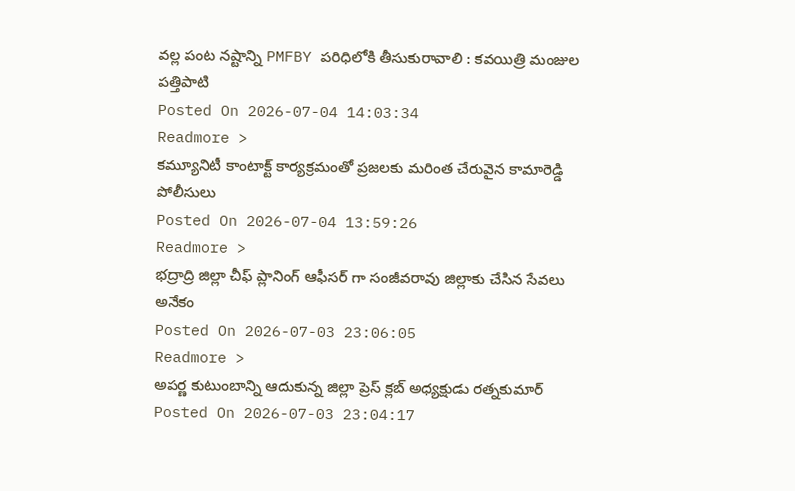వల్ల పంట నష్టాన్ని PMFBY పరిధిలోకి తీసుకురావాలి : కవయిత్రి మంజుల పత్తిపాటి
Posted On 2026-07-04 14:03:34
Readmore >
కమ్యూనిటీ కాంటాక్ట్ కార్యక్రమంతో ప్రజలకు మరింత చేరువైన కామారెడ్డి పోలీసులు
Posted On 2026-07-04 13:59:26
Readmore >
భద్రాద్రి జిల్లా చీఫ్ ప్లానింగ్ ఆఫీసర్ గా సంజీవరావు జిల్లాకు చేసిన సేవలు అనేకం
Posted On 2026-07-03 23:06:05
Readmore >
అపర్ణ కుటుంబాన్ని ఆదుకున్న జిల్లా ప్రెస్ క్లబ్ అధ్యక్షుడు రత్నకుమార్
Posted On 2026-07-03 23:04:17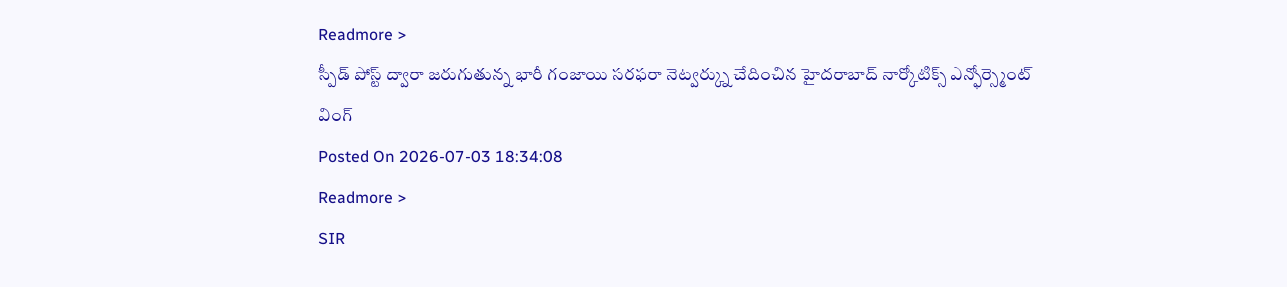Readmore >
స్పీడ్ పోస్ట్ ద్వారా జరుగుతున్న భారీ గంజాయి సరఫరా నెట్వర్క్ను చేదించిన హైదరాబాద్ నార్కోటిక్స్ ఎన్ఫోర్స్మెంట్ వింగ్
Posted On 2026-07-03 18:34:08
Readmore >
SIR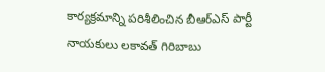కార్యక్రమాన్ని పరిశీలించిన బీఆర్ఎస్ పార్టీ నాయకులు లకావత్ గిరిబాబు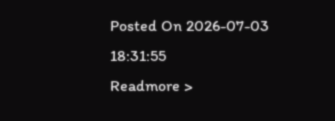Posted On 2026-07-03 18:31:55
Readmore >